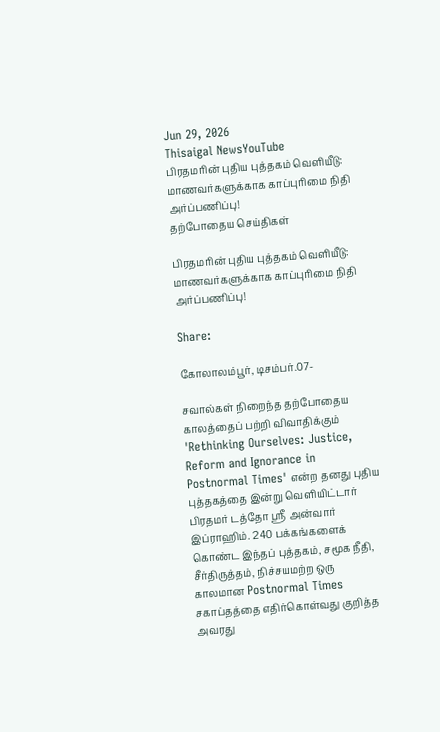Jun 29, 2026
Thisaigal NewsYouTube
பிரதமரின் புதிய புத்தகம் வெளியீடு: மாணவர்களுக்காக காப்புரிமை நிதி அர்ப்பணிப்பு!
தற்போதைய செய்திகள்

பிரதமரின் புதிய புத்தகம் வெளியீடு: மாணவர்களுக்காக காப்புரிமை நிதி அர்ப்பணிப்பு!

Share:

கோலாலம்பூர், டிசம்பர்.07-

சவால்கள் நிறைந்த தற்போதைய காலத்தைப் பற்றி விவாதிக்கும் 'Rethinking Ourselves: Justice, Reform and Ignorance in Postnormal Times' என்ற தனது புதிய புத்தகத்தை இன்று வெளியிட்டார் பிரதமர் டத்தோ ஸ்ரீ அன்வார் இப்ராஹிம். 240 பக்கங்களைக் கொண்ட இந்தப் புத்தகம், சமூக நீதி, சீர்திருத்தம், நிச்சயமற்ற ஒரு காலமான Postnormal Times சகாப்தத்தை எதிர்கொள்வது குறித்த அவரது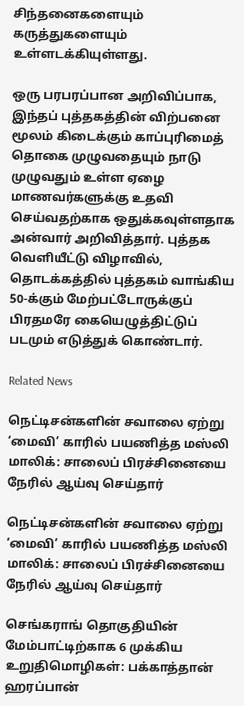சிந்தனைகளையும் கருத்துகளையும் உள்ளடக்கியுள்ளது.

ஒரு பரபரப்பான அறிவிப்பாக, இந்தப் புத்தகத்தின் விற்பனை மூலம் கிடைக்கும் காப்புரிமைத் தொகை முழுவதையும் நாடு முழுவதும் உள்ள ஏழை மாணவர்களுக்கு உதவி செய்வதற்காக ஒதுக்கவுள்ளதாக அன்வார் அறிவித்தார். புத்தக வெளியீட்டு விழாவில், தொடக்கத்தில் புத்தகம் வாங்கிய 50-க்கும் மேற்பட்டோருக்குப் பிரதமரே கையெழுத்திட்டுப் படமும் எடுத்துக் கொண்டார்.

Related News

நெட்டிசன்களின் சவாலை ஏற்று ‘மைவி’ காரில் பயணித்த மஸ்லி மாலிக்: சாலைப் பிரச்சினையை நேரில் ஆய்வு செய்தார்

நெட்டிசன்களின் சவாலை ஏற்று ‘மைவி’ காரில் பயணித்த மஸ்லி மாலிக்: சாலைப் பிரச்சினையை நேரில் ஆய்வு செய்தார்

செங்கராங் தொகுதியின் மேம்பாட்டிற்காக 6 முக்கிய உறுதிமொழிகள்: பக்காத்தான் ஹரப்பான்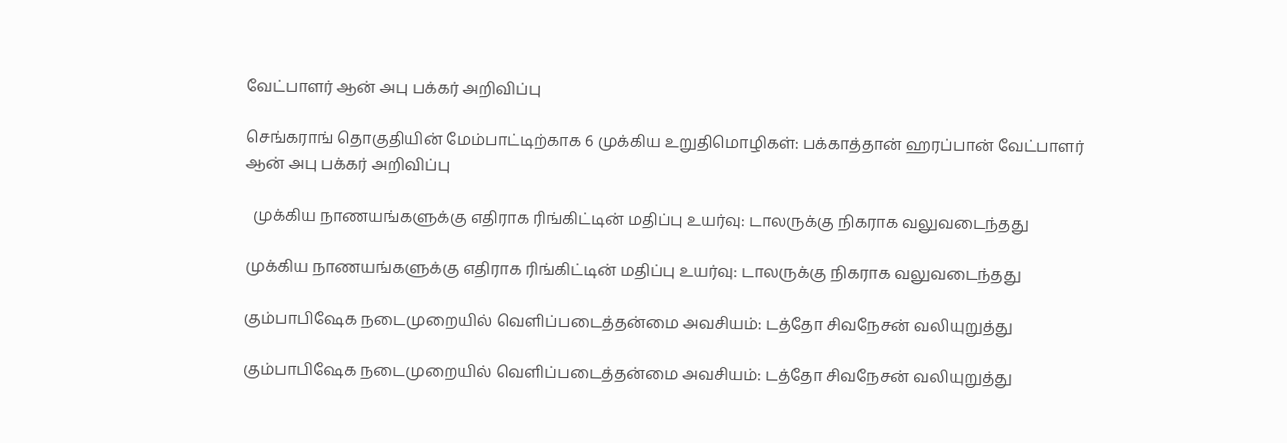வேட்பாளர் ஆன் அபு பக்கர் அறிவிப்பு

செங்கராங் தொகுதியின் மேம்பாட்டிற்காக 6 முக்கிய உறுதிமொழிகள்: பக்காத்தான் ஹரப்பான் வேட்பாளர் ஆன் அபு பக்கர் அறிவிப்பு

  முக்கிய நாணயங்களுக்கு எதிராக ரிங்கிட்டின் மதிப்பு உயர்வு: டாலருக்கு நிகராக வலுவடைந்தது

முக்கிய நாணயங்களுக்கு எதிராக ரிங்கிட்டின் மதிப்பு உயர்வு: டாலருக்கு நிகராக வலுவடைந்தது

கும்பாபிஷேக நடைமுறையில் வெளிப்படைத்தன்மை அவசியம்: டத்தோ சிவநேசன் வலியுறுத்து

கும்பாபிஷேக நடைமுறையில் வெளிப்படைத்தன்மை அவசியம்: டத்தோ சிவநேசன் வலியுறுத்து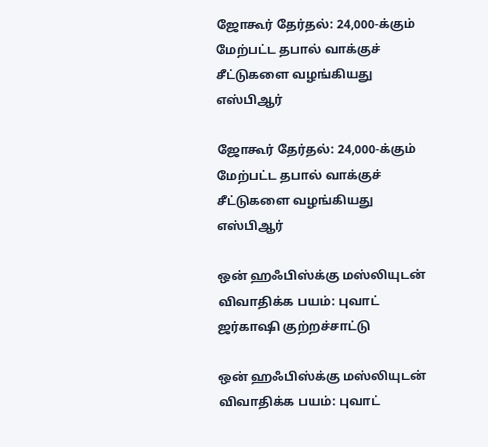ஜோகூர் தேர்தல்: 24,000-க்கும் மேற்பட்ட தபால் வாக்குச் சீட்டுகளை வழங்கியது எஸ்பிஆர்

ஜோகூர் தேர்தல்: 24,000-க்கும் மேற்பட்ட தபால் வாக்குச் சீட்டுகளை வழங்கியது எஸ்பிஆர்

ஒன் ஹஃபிஸ்க்கு மஸ்லியுடன் விவாதிக்க பயம்: புவாட் ஜர்காஷி குற்றச்சாட்டு

ஒன் ஹஃபிஸ்க்கு மஸ்லியுடன் விவாதிக்க பயம்: புவாட்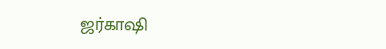ஜர்காஷி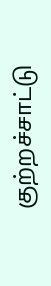குற்றச்சாட்டு